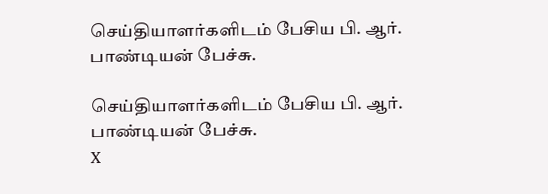செய்தியாளர்களிடம் பேசிய பி. ஆர். பாண்டியன் பேச்சு.

செய்தியாளர்களிடம் பேசிய பி. ஆர். பாண்டியன் பேச்சு.
X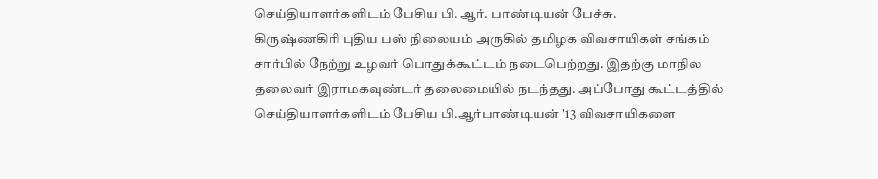செய்தியாளர்களிடம் பேசிய பி. ஆர். பாண்டியன் பேச்சு.
கிருஷ்ணகிரி புதிய பஸ் நிலையம் அருகில் தமிழக விவசாயிகள் சங்கம் சார்பில் நேற்று உழவர் பொதுக்கூட்டம் நடைபெற்றது. இதற்கு மாநில தலைவர் இராமகவுண்டர் தலைமையில் நடந்தது. அப்போது கூட்டத்தில் செய்தியாளர்களிடம் பேசிய பி.ஆர்பாண்டியன் '13 விவசாயிகளை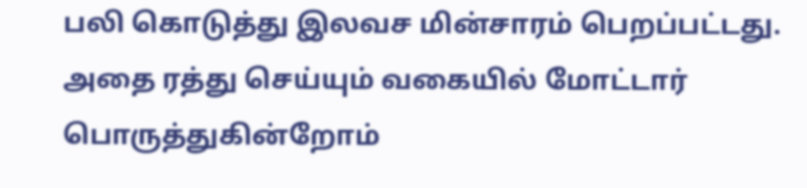பலி கொடுத்து இலவச மின்சாரம் பெறப்பட்டது. அதை ரத்து செய்யும் வகையில் மோட்டார் பொருத்துகின்றோம்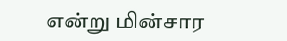என்று மின்சார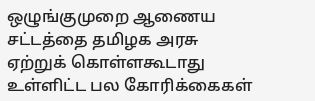ஒழுங்குமுறை ஆணைய சட்டத்தை தமிழக அரசு ஏற்றுக் கொள்ளகூடாது உள்ளிட்ட பல கோரிக்கைகள்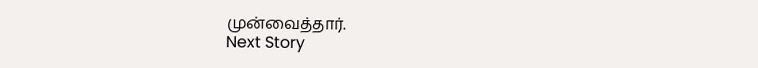முன்வைத்தார்.
Next Story